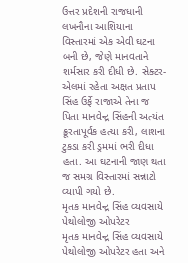ઉત્તર પ્રદેશની રાજધાની લખનૌના આશિયાના વિસ્તારમાં એક એવી ઘટના બની છે, જેણે માનવતાને શર્મસાર કરી દીધી છે. સેક્ટર-એલમાં રહેતા અક્ષત પ્રતાપ સિંહ ઉર્ફે રાજાએ તેના જ પિતા માનવેન્દ્ર સિંહની અત્યંત ક્રૂરતાપૂર્વક હત્યા કરી, લાશના ટુકડા કરી ડ્રમમાં ભરી દીધા હતા. આ ઘટનાની જાણ થતા જ સમગ્ર વિસ્તારમાં સન્નાટો વ્યાપી ગયો છે.
મૃતક માનવેન્દ્ર સિંહ વ્યવસાયે પેથોલોજી ઓપરેટર
મૃતક માનવેન્દ્ર સિંહ વ્યવસાયે પેથોલોજી ઓપરેટર હતા અને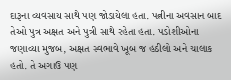દારૂના વ્યવસાય સાથે પણ જોડાયેલા હતા. પત્નીના અવસાન બાદ તેઓ પુત્ર અક્ષત અને પુત્રી સાથે રહેતા હતા. પડોશીઓના જણાવ્યા મુજબ, અક્ષત સ્વભાવે ખૂબ જ હઠીલો અને ચાલાક હતો. તે અગાઉ પણ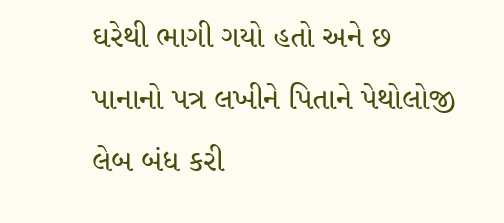ઘરેથી ભાગી ગયો હતો અને છ પાનાનો પત્ર લખીને પિતાને પેથોલોજી લેબ બંધ કરી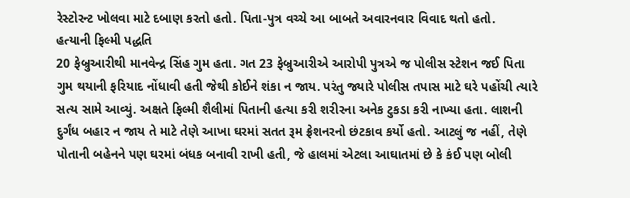રેસ્ટોરન્ટ ખોલવા માટે દબાણ કરતો હતો. પિતા-પુત્ર વચ્ચે આ બાબતે અવારનવાર વિવાદ થતો હતો.
હત્યાની ફિલ્મી પદ્ધતિ
20 ફેબ્રુઆરીથી માનવેન્દ્ર સિંહ ગુમ હતા. ગત 23 ફેબ્રુઆરીએ આરોપી પુત્રએ જ પોલીસ સ્ટેશન જઈ પિતા ગુમ થયાની ફરિયાદ નોંધાવી હતી જેથી કોઈને શંકા ન જાય. પરંતુ જ્યારે પોલીસ તપાસ માટે ઘરે પહોંચી ત્યારે સત્ય સામે આવ્યું. અક્ષતે ફિલ્મી શૈલીમાં પિતાની હત્યા કરી શરીરના અનેક ટુકડા કરી નાખ્યા હતા. લાશની દુર્ગંધ બહાર ન જાય તે માટે તેણે આખા ઘરમાં સતત રૂમ ફ્રેશનરનો છંટકાવ કર્યો હતો. આટલું જ નહીં, તેણે પોતાની બહેનને પણ ઘરમાં બંધક બનાવી રાખી હતી, જે હાલમાં એટલા આઘાતમાં છે કે કંઈ પણ બોલી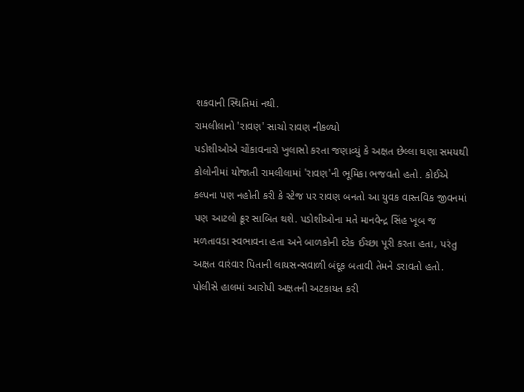શકવાની સ્થિતિમાં નથી.
રામલીલાનો 'રાવણ' સાચો રાવણ નીકળ્યો
પડોશીઓએ ચોંકાવનારો ખુલાસો કરતા જણાવ્યું કે અક્ષત છેલ્લા ઘણા સમયથી કોલોનીમાં યોજાતી રામલીલામાં 'રાવણ'ની ભૂમિકા ભજવતો હતો. કોઈએ કલ્પના પણ નહોતી કરી કે સ્ટેજ પર રાવણ બનતો આ યુવક વાસ્તવિક જીવનમાં પણ આટલો ક્રૂર સાબિત થશે. પડોશીઓના મતે માનવેન્દ્ર સિંહ ખૂબ જ મળતાવડા સ્વભાવના હતા અને બાળકોની દરેક ઈચ્છા પૂરી કરતા હતા, પરંતુ અક્ષત વારંવાર પિતાની લાયસન્સવાળી બંદૂક બતાવી તેમને ડરાવતો હતો. પોલીસે હાલમાં આરોપી અક્ષતની અટકાયત કરી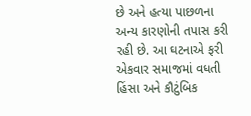છે અને હત્યા પાછળના અન્ય કારણોની તપાસ કરી રહી છે. આ ઘટનાએ ફરી એકવાર સમાજમાં વધતી હિંસા અને કૌટુંબિક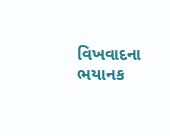વિખવાદના ભયાનક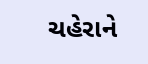ચહેરાને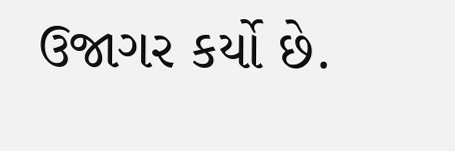ઉજાગર કર્યો છે.